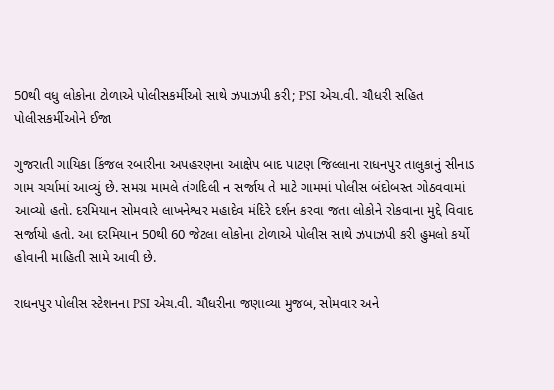50થી વધુ લોકોના ટોળાએ પોલીસકર્મીઓ સાથે ઝપાઝપી કરી; PSI એચ.વી. ચૌધરી સહિત પોલીસકર્મીઓને ઈજા

ગુજરાતી ગાયિકા કિંજલ રબારીના અપહરણના આક્ષેપ બાદ પાટણ જિલ્લાના રાધનપુર તાલુકાનું સીનાડ ગામ ચર્ચામાં આવ્યું છે. સમગ્ર મામલે તંગદિલી ન સર્જાય તે માટે ગામમાં પોલીસ બંદોબસ્ત ગોઠવવામાં આવ્યો હતો. દરમિયાન સોમવારે લાખનેશ્વર મહાદેવ મંદિરે દર્શન કરવા જતા લોકોને રોકવાના મુદ્દે વિવાદ સર્જાયો હતો. આ દરમિયાન 50થી 60 જેટલા લોકોના ટોળાએ પોલીસ સાથે ઝપાઝપી કરી હુમલો કર્યો હોવાની માહિતી સામે આવી છે.

રાધનપુર પોલીસ સ્ટેશનના PSI એચ.વી. ચૌધરીના જણાવ્યા મુજબ, સોમવાર અને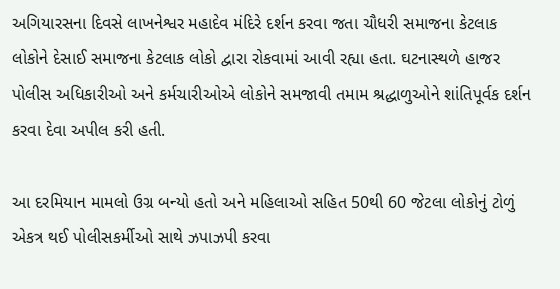અગિયારસના દિવસે લાખનેશ્વર મહાદેવ મંદિરે દર્શન કરવા જતા ચૌધરી સમાજના કેટલાક લોકોને દેસાઈ સમાજના કેટલાક લોકો દ્વારા રોકવામાં આવી રહ્યા હતા. ઘટનાસ્થળે હાજર પોલીસ અધિકારીઓ અને કર્મચારીઓએ લોકોને સમજાવી તમામ શ્રદ્ધાળુઓને શાંતિપૂર્વક દર્શન કરવા દેવા અપીલ કરી હતી.

આ દરમિયાન મામલો ઉગ્ર બન્યો હતો અને મહિલાઓ સહિત 50થી 60 જેટલા લોકોનું ટોળું એકત્ર થઈ પોલીસકર્મીઓ સાથે ઝપાઝપી કરવા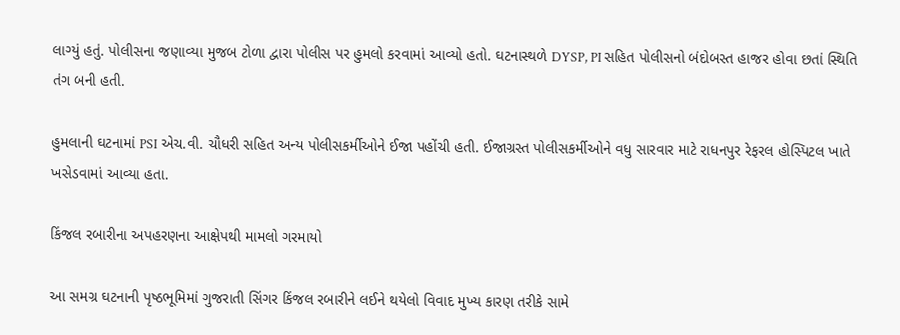લાગ્યું હતું. પોલીસના જણાવ્યા મુજબ ટોળા દ્વારા પોલીસ પર હુમલો કરવામાં આવ્યો હતો. ઘટનાસ્થળે DYSP, PI સહિત પોલીસનો બંદોબસ્ત હાજર હોવા છતાં સ્થિતિ તંગ બની હતી.

હુમલાની ઘટનામાં PSI એચ.વી. ચૌધરી સહિત અન્ય પોલીસકર્મીઓને ઈજા પહોંચી હતી. ઈજાગ્રસ્ત પોલીસકર્મીઓને વધુ સારવાર માટે રાધનપુર રેફરલ હોસ્પિટલ ખાતે ખસેડવામાં આવ્યા હતા.

કિંજલ રબારીના અપહરણના આક્ષેપથી મામલો ગરમાયો

આ સમગ્ર ઘટનાની પૃષ્ઠભૂમિમાં ગુજરાતી સિંગર કિંજલ રબારીને લઈને થયેલો વિવાદ મુખ્ય કારણ તરીકે સામે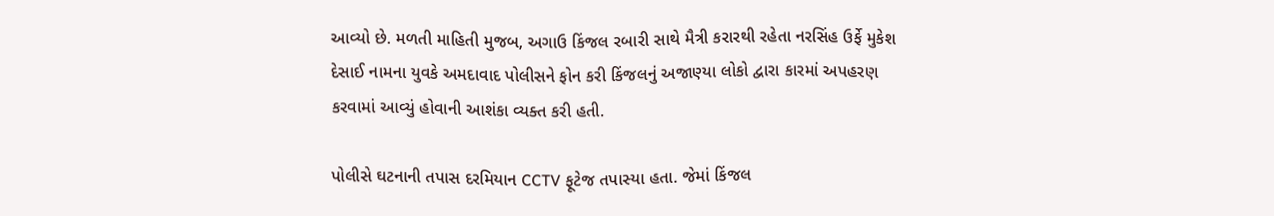આવ્યો છે. મળતી માહિતી મુજબ, અગાઉ કિંજલ રબારી સાથે મૈત્રી કરારથી રહેતા નરસિંહ ઉર્ફે મુકેશ દેસાઈ નામના યુવકે અમદાવાદ પોલીસને ફોન કરી કિંજલનું અજાણ્યા લોકો દ્વારા કારમાં અપહરણ કરવામાં આવ્યું હોવાની આશંકા વ્યક્ત કરી હતી.

પોલીસે ઘટનાની તપાસ દરમિયાન CCTV ફૂટેજ તપાસ્યા હતા. જેમાં કિંજલ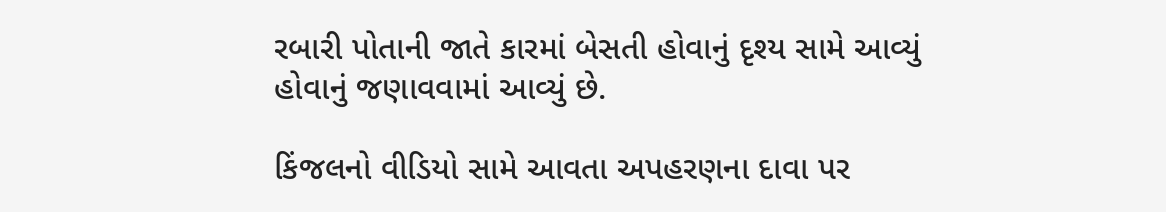રબારી પોતાની જાતે કારમાં બેસતી હોવાનું દૃશ્ય સામે આવ્યું હોવાનું જણાવવામાં આવ્યું છે.

કિંજલનો વીડિયો સામે આવતા અપહરણના દાવા પર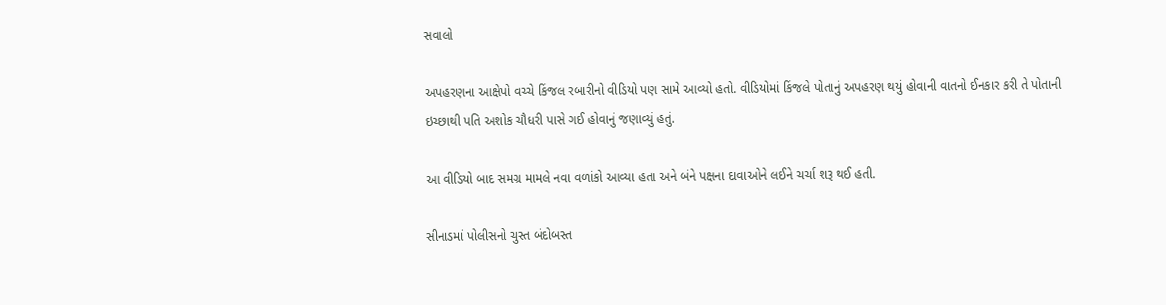સવાલો

અપહરણના આક્ષેપો વચ્ચે કિંજલ રબારીનો વીડિયો પણ સામે આવ્યો હતો. વીડિયોમાં કિંજલે પોતાનું અપહરણ થયું હોવાની વાતનો ઈનકાર કરી તે પોતાની ઇચ્છાથી પતિ અશોક ચૌધરી પાસે ગઈ હોવાનું જણાવ્યું હતું.

આ વીડિયો બાદ સમગ્ર મામલે નવા વળાંકો આવ્યા હતા અને બંને પક્ષના દાવાઓને લઈને ચર્ચા શરૂ થઈ હતી.

સીનાડમાં પોલીસનો ચુસ્ત બંદોબસ્ત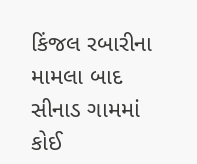કિંજલ રબારીના મામલા બાદ સીનાડ ગામમાં કોઈ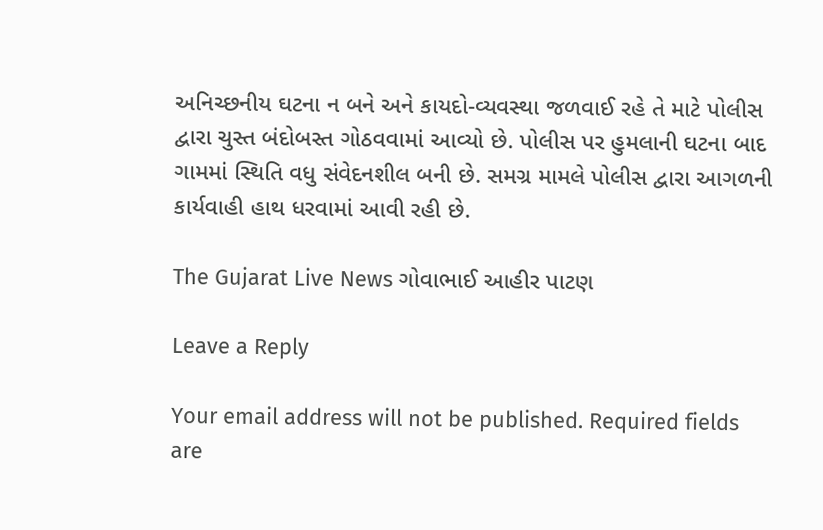અનિચ્છનીય ઘટના ન બને અને કાયદો-વ્યવસ્થા જળવાઈ રહે તે માટે પોલીસ દ્વારા ચુસ્ત બંદોબસ્ત ગોઠવવામાં આવ્યો છે. પોલીસ પર હુમલાની ઘટના બાદ ગામમાં સ્થિતિ વધુ સંવેદનશીલ બની છે. સમગ્ર મામલે પોલીસ દ્વારા આગળની કાર્યવાહી હાથ ધરવામાં આવી રહી છે.

The Gujarat Live News ગોવાભાઈ આહીર પાટણ

Leave a Reply

Your email address will not be published. Required fields are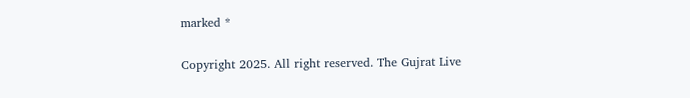marked *

Copyright 2025. All right reserved. The Gujrat Live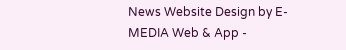News Website Design by E- MEDIA Web & App -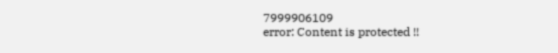7999906109
error: Content is protected !!